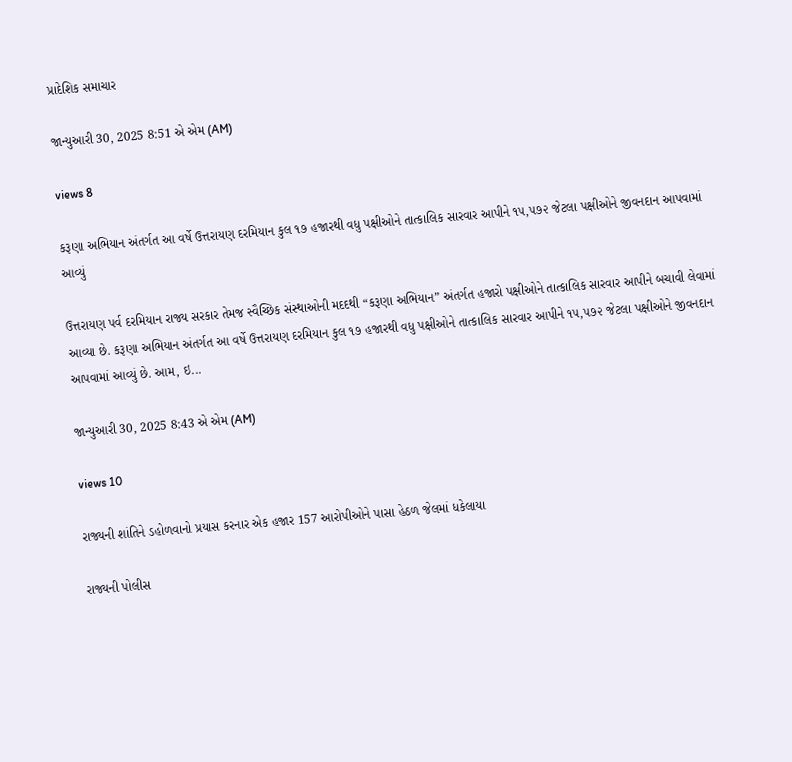પ્રાદેશિક સમાચાર

જાન્યુઆરી 30, 2025 8:51 એ એમ (AM)

views 8

કરૂણા અભિયાન અંતર્ગત આ વર્ષે ઉત્તરાયણ દરમિયાન કુલ ૧૭ હજારથી વધુ પક્ષીઓને તાત્કાલિક સારવાર આપીને ૧૫,૫૭૨ જેટલા પક્ષીઓને જીવનદાન આપવામાં આવ્યું

ઉત્તરાયણ પર્વ દરમિયાન રાજ્ય સરકાર તેમજ સ્વૈચ્છિક સંસ્થાઓની મદદથી “કરૂણા અભિયાન” અંતર્ગત હજારો પક્ષીઓને તાત્કાલિક સારવાર આપીને બચાવી લેવામાં આવ્યા છે. કરૂણા અભિયાન અંતર્ગત આ વર્ષે ઉત્તરાયણ દરમિયાન કુલ ૧૭ હજારથી વધુ પક્ષીઓને તાત્કાલિક સારવાર આપીને ૧૫,૫૭૨ જેટલા પક્ષીઓને જીવનદાન આપવામાં આવ્યું છે. આમ, ઇ...

જાન્યુઆરી 30, 2025 8:43 એ એમ (AM)

views 10

રાજ્યની શાંતિને ડહોળવાનો પ્રયાસ કરનાર એક હજાર 157 આરોપીઓને પાસા હેઠળ જેલમાં ધકેલાયા

રાજ્યની પોલીસ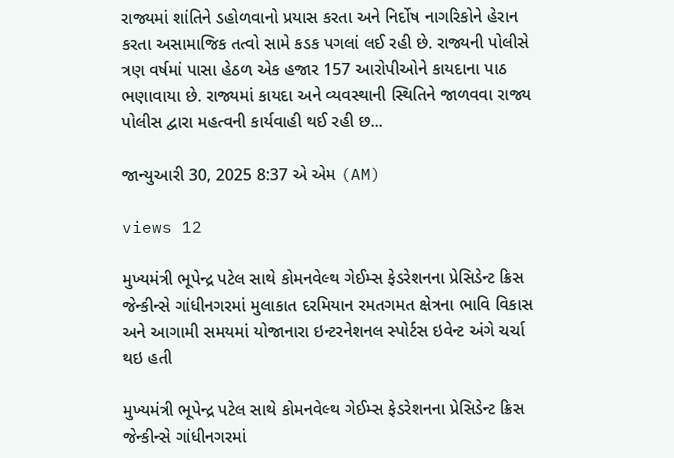રાજ્યમાં શાંતિને ડહોળવાનો પ્રયાસ કરતા અને નિર્દોષ નાગરિકોને હેરાન કરતા અસામાજિક તત્વો સામે કડક પગલાં લઈ રહી છે. રાજ્યની પોલીસે ત્રણ વર્ષમાં પાસા હેઠળ એક હજાર 157 આરોપીઓને કાયદાના પાઠ ભણાવાયા છે. રાજ્યમાં કાયદા અને વ્યવસ્થાની સ્થિતિને જાળવવા રાજ્ય પોલીસ દ્વારા મહત્વની કાર્યવાહી થઈ રહી છ...

જાન્યુઆરી 30, 2025 8:37 એ એમ (AM)

views 12

મુખ્યમંત્રી ભૂપેન્દ્ર પટેલ સાથે કોમનવેલ્થ ગેઈમ્સ ફેડરેશનના પ્રેસિડેન્ટ ક્રિસ જેન્કીન્સે ગાંધીનગરમાં મુલાકાત દરમિયાન રમતગમત ક્ષેત્રના ભાવિ વિકાસ અને આગામી સમયમાં યોજાનારા ઇન્ટરનેશનલ સ્પોર્ટસ ઇવેન્ટ અંગે ચર્ચા થઇ હતી

મુખ્યમંત્રી ભૂપેન્દ્ર પટેલ સાથે કોમનવેલ્થ ગેઈમ્સ ફેડરેશનના પ્રેસિડેન્ટ ક્રિસ જેન્કીન્સે ગાંધીનગરમાં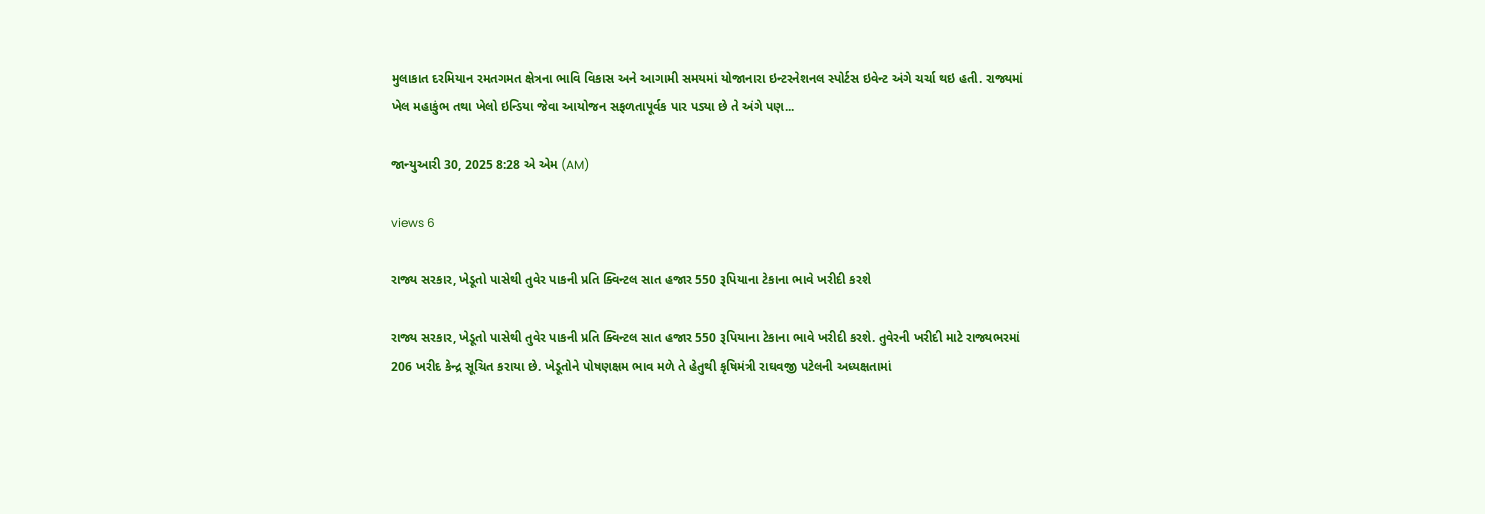મુલાકાત દરમિયાન રમતગમત ક્ષેત્રના ભાવિ વિકાસ અને આગામી સમયમાં યોજાનારા ઇન્ટરનેશનલ સ્પોર્ટસ ઇવેન્ટ અંગે ચર્ચા થઇ હતી. રાજ્યમાં ખેલ મહાકુંભ તથા ખેલો ઇન્ડિયા જેવા આયોજન સફળતાપૂર્વક પાર પડ્યા છે તે અંગે પણ...

જાન્યુઆરી 30, 2025 8:28 એ એમ (AM)

views 6

રાજ્ય સરકાર, ખેડૂતો પાસેથી તુવેર પાકની પ્રતિ ક્વિન્ટલ સાત હજાર 550 રૂપિયાના ટેકાના ભાવે ખરીદી કરશે

રાજ્ય સરકાર, ખેડૂતો પાસેથી તુવેર પાકની પ્રતિ ક્વિન્ટલ સાત હજાર 550 રૂપિયાના ટેકાના ભાવે ખરીદી કરશે. તુવેરની ખરીદી માટે રાજ્યભરમાં 206 ખરીદ કેન્દ્ર સૂચિત કરાયા છે. ખેડૂતોને પોષણક્ષમ ભાવ મળે તે હેતુથી કૃષિમંત્રી રાઘવજી પટેલની અધ્યક્ષતામાં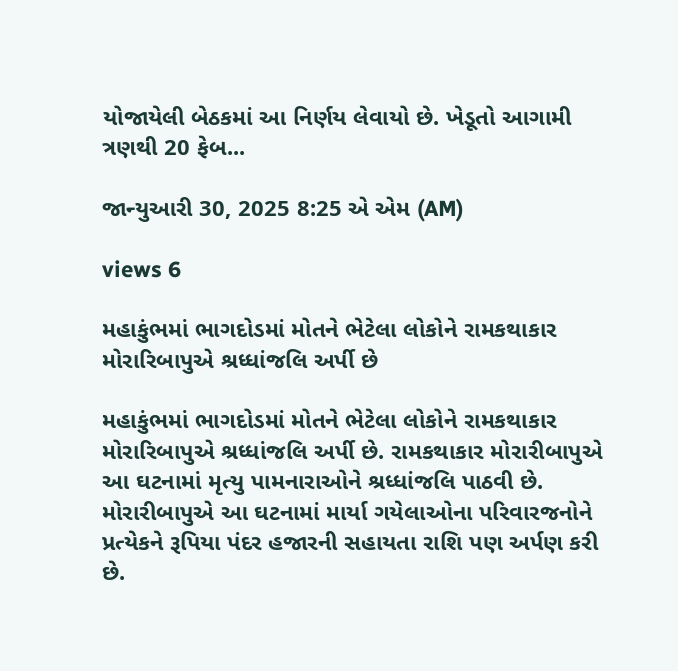યોજાયેલી બેઠકમાં આ નિર્ણય લેવાયો છે. ખેડૂતો આગામી ત્રણથી 20 ફેબ...

જાન્યુઆરી 30, 2025 8:25 એ એમ (AM)

views 6

મહાકુંભમાં ભાગદોડમાં મોતને ભેટેલા લોકોને રામકથાકાર મોરારિબાપુએ શ્રધ્ધાંજલિ અર્પી છે

મહાકુંભમાં ભાગદોડમાં મોતને ભેટેલા લોકોને રામકથાકાર મોરારિબાપુએ શ્રધ્ધાંજલિ અર્પી છે. રામકથાકાર મોરારીબાપુએ આ ઘટનામાં મૃત્યુ પામનારાઓને શ્રધ્ધાંજલિ પાઠવી છે. મોરારીબાપુએ આ ઘટનામાં માર્યા ગયેલાઓના પરિવારજનોને પ્રત્યેકને રૂપિયા પંદર હજારની સહાયતા રાશિ પણ અર્પણ કરી છે.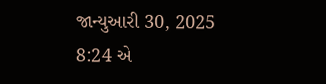જાન્યુઆરી 30, 2025 8:24 એ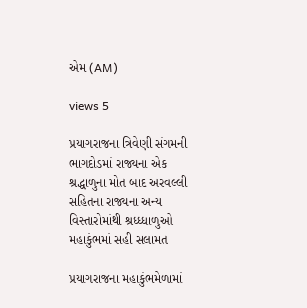એમ (AM)

views 5

પ્રયાગરાજના ત્રિવેણી સંગમની ભાગદોડમાં રાજ્યના એક શ્રદ્ધાળુના મોત બાદ અરવલ્લી સહિતના રાજ્યના અન્ય વિસ્તારોમાંથી શ્રધ્ધ્ધાળુઓ મહાકુંભમાં સહી સલામત

પ્રયાગરાજના મહાકુંભમેળામાં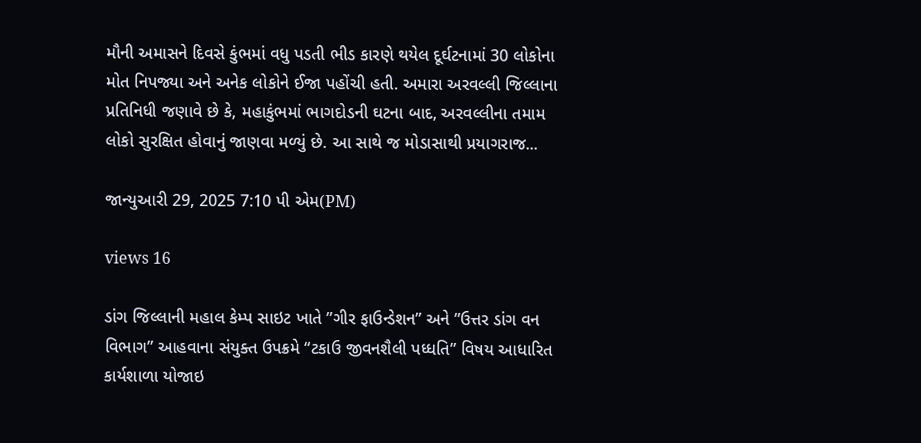મૌની અમાસને દિવસે કુંભમાં વધુ પડતી ભીડ કારણે થયેલ દૂર્ઘટનામાં 30 લોકોના મોત નિપજ્યા અને અનેક લોકોને ઈજા પહોંચી હતી. અમારા અરવલ્લી જિલ્લાના પ્રતિનિધી જણાવે છે કે, મહાકુંભમાં ભાગદોડની ઘટના બાદ, અરવલ્લીના તમામ લોકો સુરક્ષિત હોવાનું જાણવા મળ્યું છે. આ સાથે જ મોડાસાથી પ્રયાગરાજ...

જાન્યુઆરી 29, 2025 7:10 પી એમ(PM)

views 16

ડાંગ જિલ્લાની મહાલ કેમ્પ સાઇટ ખાતે ”ગીર ફાઉન્ડેશન” અને ”ઉત્તર ડાંગ વન વિભાગ” આહવાના સંયુક્ત ઉપક્રમે “ટકાઉ જીવનશૈલી પધ્ધતિ” વિષય આધારિત કાર્યશાળા યોજાઇ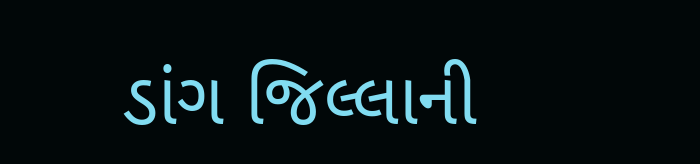ડાંગ જિલ્લાની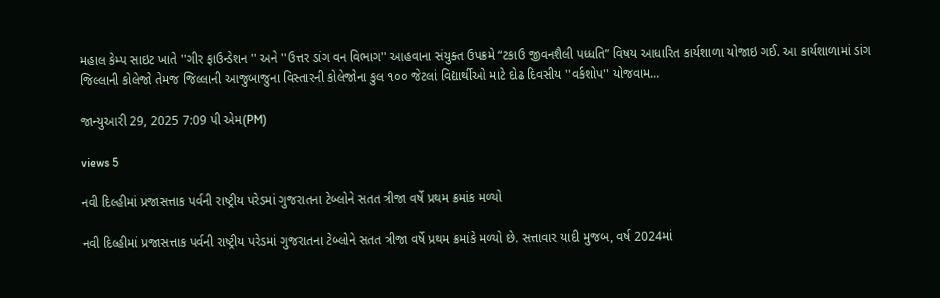મહાલ કેમ્પ સાઇટ ખાતે ''ગીર ફાઉન્ડેશન '' અને ''ઉત્તર ડાંગ વન વિભાગ'' આહવાના સંયુક્ત ઉપક્રમે “ટકાઉ જીવનશૈલી પધ્ધતિ” વિષય આધારિત કાર્યશાળા યોજાઇ ગઈ. આ કાર્યશાળામાં ડાંગ જિલ્લાની કોલેજો તેમજ જિલ્લાની આજુબાજુના વિસ્તારની કોલેજોના કુલ ૧૦૦ જેટલાં વિદ્યાર્થીઓ માટે દોઢ દિવસીય ''વર્કશોપ'' યોજવામ...

જાન્યુઆરી 29, 2025 7:09 પી એમ(PM)

views 5

નવી દિલ્હીમાં પ્રજાસત્તાક પર્વની રાષ્ટ્રીય પરેડમાં ગુજરાતના ટેબ્લોને સતત ત્રીજા વર્ષે પ્રથમ ક્રમાંક મળ્યો

નવી દિલ્હીમાં પ્રજાસત્તાક પર્વની રાષ્ટ્રીય પરેડમાં ગુજરાતના ટેબ્લોને સતત ત્રીજા વર્ષે પ્રથમ ક્રમાંકે મળ્યો છે. સત્તાવાર યાદી મુજબ, વર્ષ 2024માં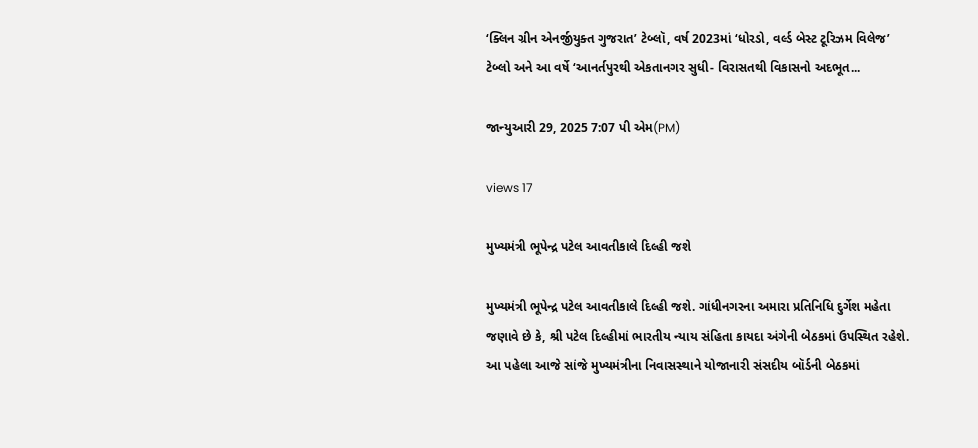‘ક્લિન ગ્રીન એનર્જીયુક્ત ગુજરાત’ ટેબ્લૉ, વર્ષ 2023માં ‘ધોરડો, વર્લ્ડ બેસ્ટ ટૂરિઝમ વિલેજ’ ટેબ્લો અને આ વર્ષે ‘આનર્તપુરથી એકતાનગર સુધી- વિરાસતથી વિકાસનો અદભૂત...

જાન્યુઆરી 29, 2025 7:07 પી એમ(PM)

views 17

મુખ્યમંત્રી ભૂપેન્દ્ર પટેલ આવતીકાલે દિલ્હી જશે

મુખ્યમંત્રી ભૂપેન્દ્ર પટેલ આવતીકાલે દિલ્હી જશે. ગાંધીનગરના અમારા પ્રતિનિધિ દુર્ગેશ મહેતા જણાવે છે કે, શ્રી પટેલ દિલ્હીમાં ભારતીય ન્યાય સંહિતા કાયદા અંગેની બેઠકમાં ઉપસ્થિત રહેશે. આ પહેલા આજે સાંજે મુખ્યમંત્રીના નિવાસસ્થાને યોજાનારી સંસદીય બૉર્ડની બેઠકમાં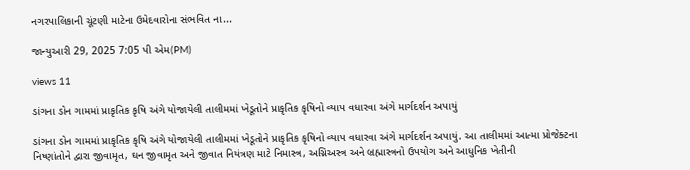નગરપાલિકાની ચૂંટણી માટેના ઉમેદવારોના સંભવિત ના...

જાન્યુઆરી 29, 2025 7:05 પી એમ(PM)

views 11

ડાંગના ડોન ગામમાં પ્રાકૃતિક કૃષિ અંગે યોજાયેલી તાલીમમાં ખેડૂતોને પ્રાકૃતિક કૃષિનો વ્યાપ વધારવા અંગે માર્ગદર્શન અપાયું

ડાંગના ડોન ગામમાં પ્રાકૃતિક કૃષિ અંગે યોજાયેલી તાલીમમાં ખેડૂતોને પ્રાકૃતિક કૃષિનો વ્યાપ વધારવા અંગે માર્ગદર્શન અપાયું. આ તાલીમમાં આત્મા પ્રોજેક્ટના નિષ્ણાંતોને દ્વારા જીવામૃત, ઘન જીવામૃત અને જીવાત નિયંત્રણ માટે નિમાસ્ત્ર, અગ્નિઅસ્ત્ર અને બ્રહ્માસ્ત્રનો ઉપયોગ અને આધુનિક ખેતીની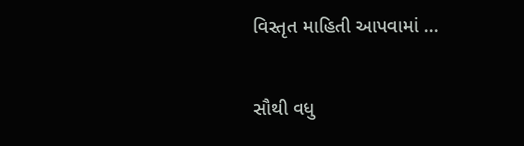વિસ્તૃત માહિતી આપવામાં ...

સૌથી વધુ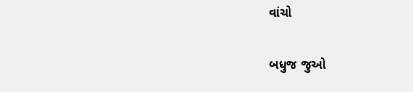વાંચો

બધુજ જુઓ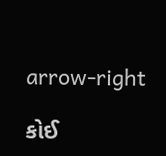arrow-right

કોઈ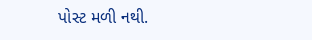પોસ્ટ મળી નથી.